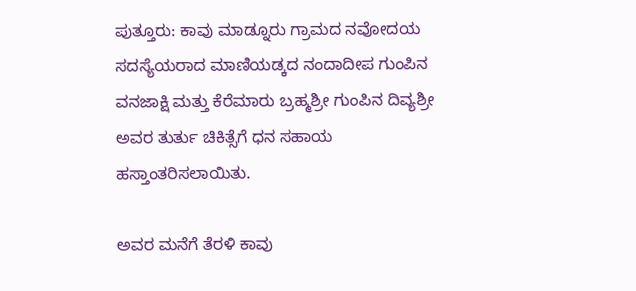ಪುತ್ತೂರು: ಕಾವು ಮಾಡ್ನೂರು ಗ್ರಾಮದ ನವೋದಯ ಸದಸ್ಯೆಯರಾದ ಮಾಣಿಯಡ್ಕದ ನಂದಾದೀಪ ಗುಂಪಿನ ವನಜಾಕ್ಷಿ ಮತ್ತು ಕೆರೆಮಾರು ಬ್ರಹ್ಮಶ್ರೀ ಗುಂಪಿನ ದಿವ್ಯಶ್ರೀ ಅವರ ತುರ್ತು ಚಿಕಿತ್ಸೆಗೆ ಧನ ಸಹಾಯ ಹಸ್ತಾಂತರಿಸಲಾಯಿತು.

ಅವರ ಮನೆಗೆ ತೆರಳಿ ಕಾವು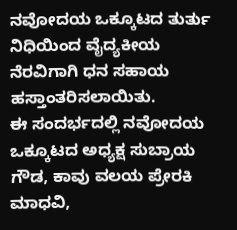ನವೋದಯ ಒಕ್ಕೂಟದ ತುರ್ತು ನಿಧಿಯಿಂದ ವೈದ್ಯಕೀಯ ನೆರವಿಗಾಗಿ ಧನ ಸಹಾಯ ಹಸ್ತಾಂತರಿಸಲಾಯಿತು.
ಈ ಸಂದರ್ಭದಲ್ಲಿ ನವೋದಯ ಒಕ್ಕೂಟದ ಅಧ್ಯಕ್ಷ ಸುಬ್ರಾಯ ಗೌಡ, ಕಾವು ವಲಯ ಪ್ರೇರಕಿ ಮಾಧವಿ,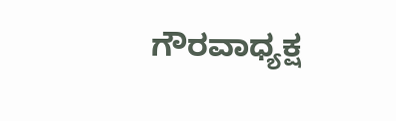ಗೌರವಾಧ್ಯಕ್ಷ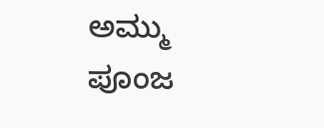ಅಮ್ಮು ಪೂಂಜ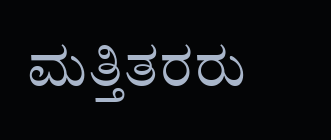ಮತ್ತಿತರರು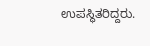ಉಪಸ್ಥಿತರಿದ್ದರು.